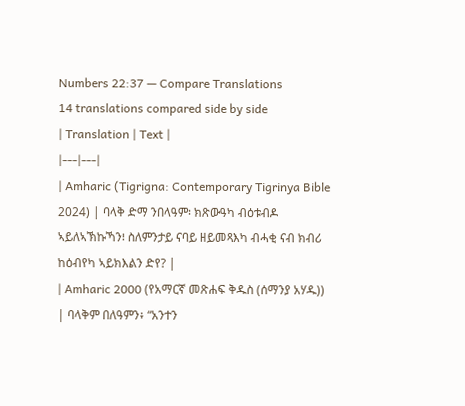Numbers 22:37 — Compare Translations
14 translations compared side by side
| Translation | Text |
|---|---|
| Amharic (Tigrigna: Contemporary Tigrinya Bible 2024) | ባላቅ ድማ ንበላዓም፡ ክጽውዓካ ብዕቱብዶ ኣይለኣኽኩኻን፧ ስለምንታይ ናባይ ዘይመጻእካ ብሓቂ ናብ ክብሪ ከዕብየካ ኣይክእልን ድየ? |
| Amharic 2000 (የአማርኛ መጽሐፍ ቅዱስ (ሰማንያ አሃዱ)) | ባላቅም በለዓምን፥ “አንተን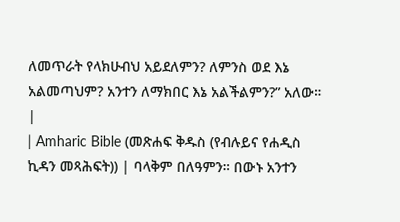ለመጥራት የላክሁብህ አይደለምን? ለምንስ ወደ እኔ አልመጣህም? አንተን ለማክበር እኔ አልችልምን?” አለው። |
| Amharic Bible (መጽሐፍ ቅዱስ (የብሉይና የሐዲስ ኪዳን መጻሕፍት)) | ባላቅም በለዓምን። በውኑ አንተን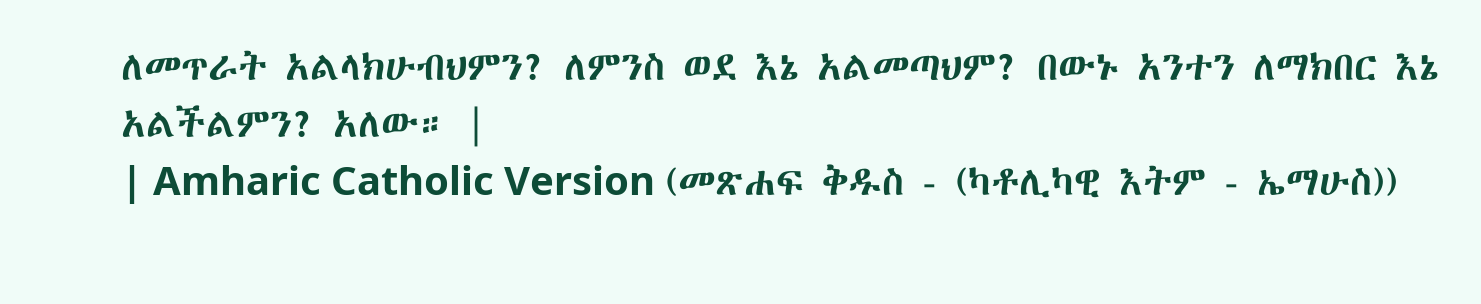ለመጥራት አልላክሁብህምን? ለምንስ ወደ እኔ አልመጣህም? በውኑ አንተን ለማክበር እኔ አልችልምን? አለው። |
| Amharic Catholic Version (መጽሐፍ ቅዱስ - (ካቶሊካዊ እትም - ኤማሁስ))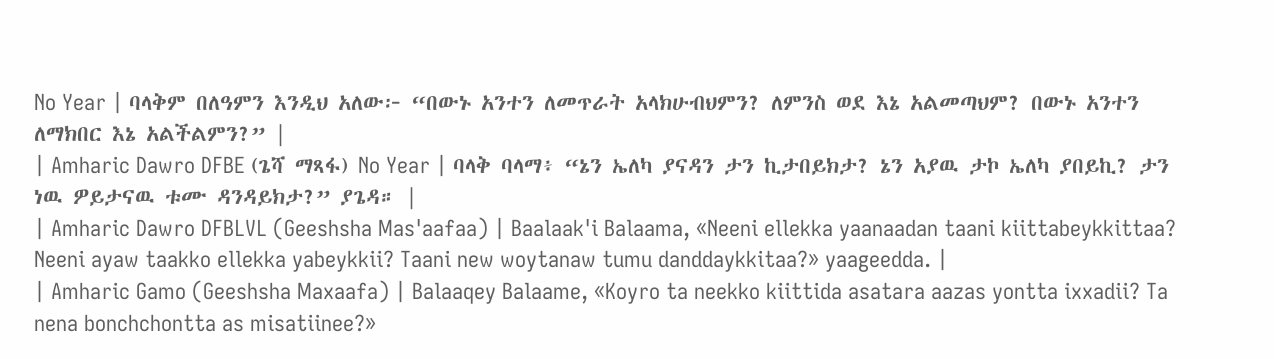No Year | ባላቅም በለዓምን እንዲህ አለው፦ “በውኑ አንተን ለመጥራት አላክሁብህምን? ለምንስ ወደ እኔ አልመጣህም? በውኑ አንተን ለማክበር እኔ አልችልምን?” |
| Amharic Dawro DFBE (ጌሻ ማጻፋ) No Year | ባላቅ ባላማ፥ “ኔን ኤለካ ያናዳን ታን ኪታበይክታ? ኔን አያዉ ታኮ ኤለካ ያበይኪ? ታን ነዉ ዎይታናዉ ቱሙ ዳንዳይክታ?” ያጌዳ። |
| Amharic Dawro DFBLVL (Geeshsha Mas'aafaa) | Baalaak'i Balaama, «Neeni ellekka yaanaadan taani kiittabeykkittaa? Neeni ayaw taakko ellekka yabeykkii? Taani new woytanaw tumu danddaykkitaa?» yaageedda. |
| Amharic Gamo (Geeshsha Maxaafa) | Balaaqey Balaame, «Koyro ta neekko kiittida asatara aazas yontta ixxadii? Ta nena bonchchontta as misatiinee?»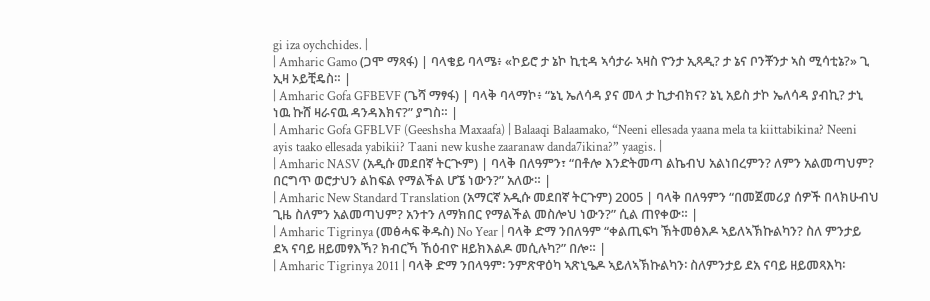gi iza oychchides. |
| Amharic Gamo (ጋሞ ማጻፋ) | ባላቄይ ባላሜ፥ «ኮይሮ ታ ኔኮ ኪቲዳ ኣሳታራ ኣዛስ ዮንታ ኢጻዲ? ታ ኔና ቦንቾንታ ኣስ ሚሳቲኔ?» ጊ ኢዛ ኦይቺዴስ። |
| Amharic Gofa GFBEVF (ጌሻ ማፃፋ) | ባላቅ ባላማኮ፥ “ኔኒ ኤለሳዳ ያና መላ ታ ኪታብክና? ኔኒ አይስ ታኮ ኤለሳዳ ያብኪ? ታኒ ነዉ ኩሸ ዛራናዉ ዳንዳእክና?” ያግስ። |
| Amharic Gofa GFBLVF (Geeshsha Maxaafa) | Balaaqi Balaamako, “Neeni ellesada yaana mela ta kiittabikina? Neeni ayis taako ellesada yabikii? Taani new kushe zaaranaw danda7ikina?” yaagis. |
| Amharic NASV (አዲሱ መደበኛ ትርጒም) | ባላቅ በለዓምን፣ “በቶሎ እንድትመጣ ልኬብህ አልነበረምን? ለምን አልመጣህም? በርግጥ ወሮታህን ልከፍል የማልችል ሆኜ ነውን?” አለው። |
| Amharic New Standard Translation (አማርኛ አዲሱ መደበኛ ትርጉም) 2005 | ባላቅ በለዓምን “በመጀመሪያ ሰዎች በላክሁብህ ጊዜ ስለምን አልመጣህም? አንተን ለማክበር የማልችል መስሎህ ነውን?” ሲል ጠየቀው። |
| Amharic Tigrinya (መፅሓፍ ቅዱስ) No Year | ባላቅ ድማ ንበለዓም “ቀልጢፍካ ኽትመፅእዶ ኣይለኣኽኩልካን? ስለ ምንታይ ደኣ ናባይ ዘይመፃእኻ? ክብርኻ ኸዕብዮ ዘይክእልዶ መሲሉካ?” በሎ። |
| Amharic Tigrinya 2011 | ባላቅ ድማ ንበላዓም፡ ንምጽዋዕካ ኣጽኒዔዶ ኣይለኣኽኩልካን፡ ስለምንታይ ደአ ናባይ ዘይመጻእካ፡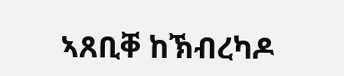ኣጸቢቐ ከኽብረካዶ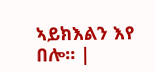ኣይክእልን እየ በሎ። |